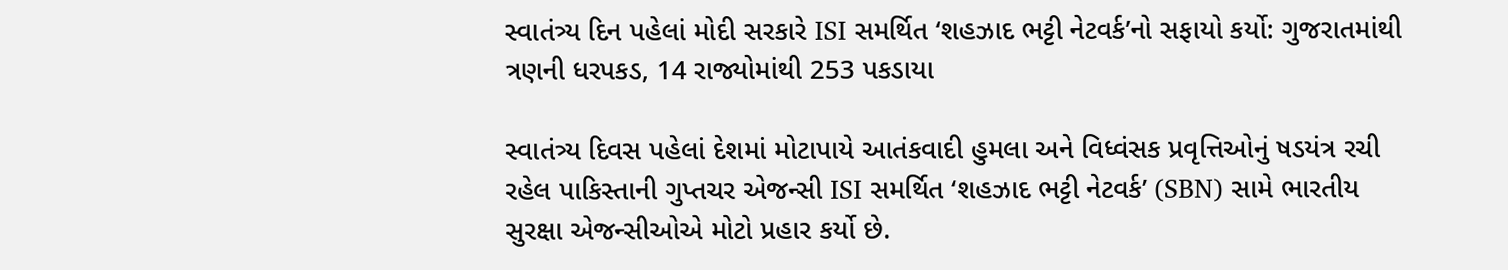સ્વાતંત્ર્ય દિન પહેલાં મોદી સરકારે ISI સમર્થિત ‘શહઝાદ ભટ્ટી નેટવર્ક’નો સફાયો કર્યો: ગુજરાતમાંથી ત્રણની ધરપકડ, 14 રાજ્યોમાંથી 253 પકડાયા

સ્વાતંત્ર્ય દિવસ પહેલાં દેશમાં મોટાપાયે આતંકવાદી હુમલા અને વિધ્વંસક પ્રવૃત્તિઓનું ષડયંત્ર રચી રહેલ પાકિસ્તાની ગુપ્તચર એજન્સી ISI સમર્થિત ‘શહઝાદ ભટ્ટી નેટવર્ક’ (SBN) સામે ભારતીય સુરક્ષા એજન્સીઓએ મોટો પ્રહાર કર્યો છે.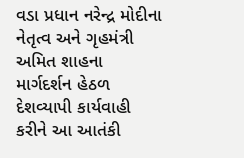વડા પ્રધાન નરેન્દ્ર મોદીના નેતૃત્વ અને ગૃહમંત્રી અમિત શાહના માર્ગદર્શન હેઠળ દેશવ્યાપી કાર્યવાહી કરીને આ આતંકી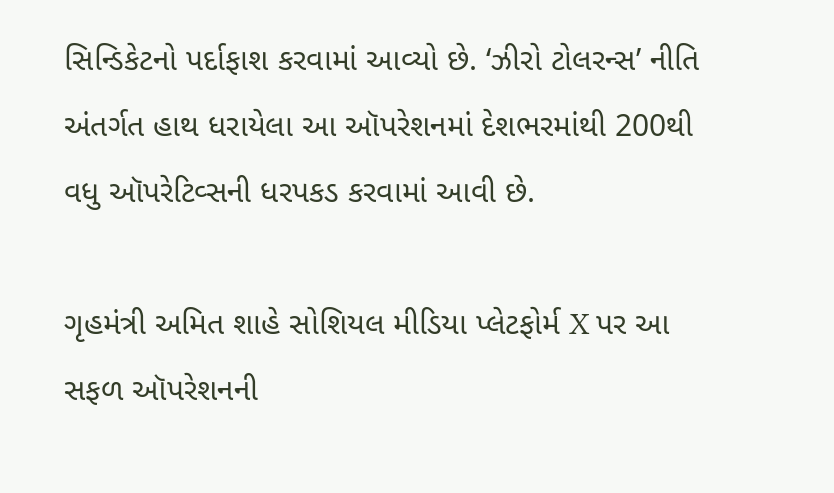સિન્ડિકેટનો પર્દાફાશ કરવામાં આવ્યો છે. ‘ઝીરો ટોલરન્સ’ નીતિ અંતર્ગત હાથ ધરાયેલા આ ઑપરેશનમાં દેશભરમાંથી 200થી વધુ ઑપરેટિવ્સની ધરપકડ કરવામાં આવી છે.

ગૃહમંત્રી અમિત શાહે સોશિયલ મીડિયા પ્લેટફોર્મ X પર આ સફળ ઑપરેશનની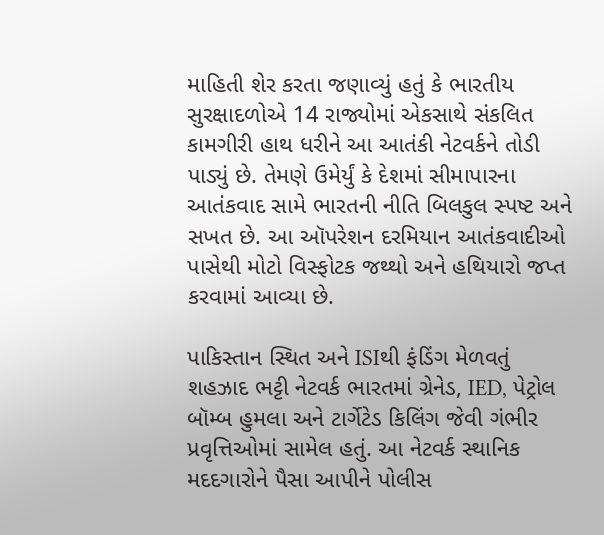માહિતી શેર કરતા જણાવ્યું હતું કે ભારતીય સુરક્ષાદળોએ 14 રાજ્યોમાં એકસાથે સંકલિત કામગીરી હાથ ધરીને આ આતંકી નેટવર્કને તોડી પાડ્યું છે. તેમણે ઉમેર્યું કે દેશમાં સીમાપારના આતંકવાદ સામે ભારતની નીતિ બિલકુલ સ્પષ્ટ અને સખત છે. આ ઑપરેશન દરમિયાન આતંકવાદીઓ પાસેથી મોટો વિસ્ફોટક જથ્થો અને હથિયારો જપ્ત કરવામાં આવ્યા છે.

પાકિસ્તાન સ્થિત અને ISIથી ફંડિંગ મેળવતું શહઝાદ ભટ્ટી નેટવર્ક ભારતમાં ગ્રેનેડ, IED, પેટ્રોલ બૉમ્બ હુમલા અને ટાર્ગેટેડ કિલિંગ જેવી ગંભીર પ્રવૃત્તિઓમાં સામેલ હતું. આ નેટવર્ક સ્થાનિક મદદગારોને પૈસા આપીને પોલીસ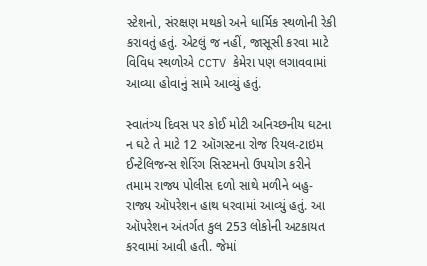સ્ટેશનો, સંરક્ષણ મથકો અને ધાર્મિક સ્થળોની રેકી કરાવતું હતું. એટલું જ નહીં, જાસૂસી કરવા માટે વિવિધ સ્થળોએ CCTV કેમેરા પણ લગાવવામાં આવ્યા હોવાનું સામે આવ્યું હતું.

સ્વાતંત્ર્ય દિવસ પર કોઈ મોટી અનિચ્છનીય ઘટના ન ઘટે તે માટે 12 ઑગસ્ટના રોજ રિયલ-ટાઇમ ઈન્ટેલિજન્સ શેરિંગ સિસ્ટમનો ઉપયોગ કરીને તમામ રાજ્ય પોલીસ દળો સાથે મળીને બહુ-રાજ્ય ઑપરેશન હાથ ધરવામાં આવ્યું હતું. આ ઑપરેશન અંતર્ગત કુલ 253 લોકોની અટકાયત કરવામાં આવી હતી. જેમાં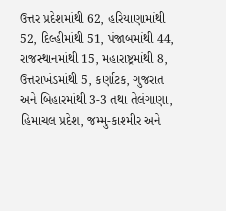ઉત્તર પ્રદેશમાંથી 62, હરિયાણામાંથી 52, દિલ્હીમાંથી 51, પંજાબમાંથી 44, રાજસ્થાનમાંથી 15, મહારાષ્ટ્રમાંથી 8, ઉત્તરાખંડમાંથી 5, કર્ણાટક, ગુજરાત અને બિહારમાંથી 3-3 તથા તેલંગાણા, હિમાચલ પ્રદેશ, જમ્મુ-કાશ્મીર અને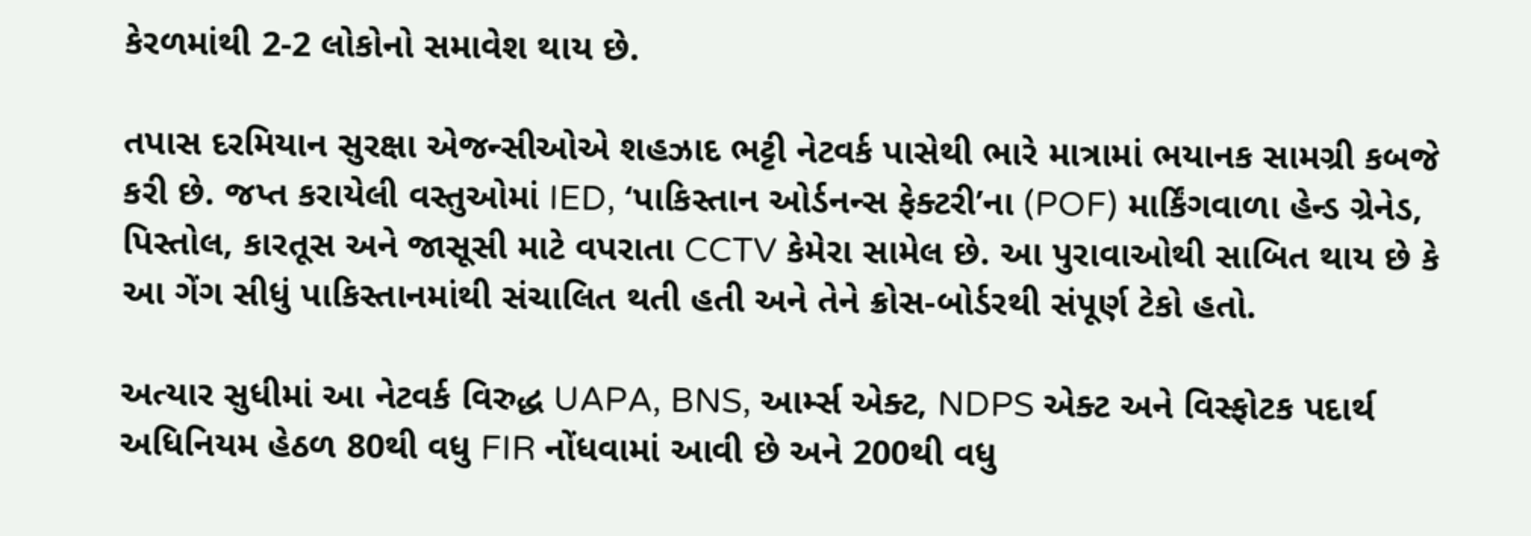કેરળમાંથી 2-2 લોકોનો સમાવેશ થાય છે.

તપાસ દરમિયાન સુરક્ષા એજન્સીઓએ શહઝાદ ભટ્ટી નેટવર્ક પાસેથી ભારે માત્રામાં ભયાનક સામગ્રી કબજે કરી છે. જપ્ત કરાયેલી વસ્તુઓમાં IED, ‘પાકિસ્તાન ઓર્ડનન્સ ફેક્ટરી’ના (POF) માર્કિંગવાળા હેન્ડ ગ્રેનેડ, પિસ્તોલ, કારતૂસ અને જાસૂસી માટે વપરાતા CCTV કેમેરા સામેલ છે. આ પુરાવાઓથી સાબિત થાય છે કે આ ગેંગ સીધું પાકિસ્તાનમાંથી સંચાલિત થતી હતી અને તેને ક્રોસ-બોર્ડરથી સંપૂર્ણ ટેકો હતો.

અત્યાર સુધીમાં આ નેટવર્ક વિરુદ્ધ UAPA, BNS, આર્મ્સ એક્ટ, NDPS એક્ટ અને વિસ્ફોટક પદાર્થ અધિનિયમ હેઠળ 80થી વધુ FIR નોંધવામાં આવી છે અને 200થી વધુ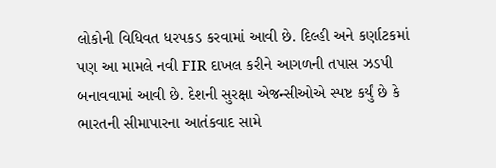લોકોની વિધિવત ધરપકડ કરવામાં આવી છે. દિલ્હી અને કર્ણાટકમાં પણ આ મામલે નવી FIR દાખલ કરીને આગળની તપાસ ઝડપી બનાવવામાં આવી છે. દેશની સુરક્ષા એજન્સીઓએ સ્પષ્ટ કર્યું છે કે ભારતની સીમાપારના આતંકવાદ સામે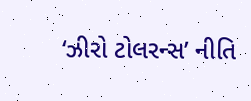‘ઝીરો ટોલરન્સ’ નીતિ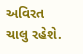અવિરત ચાલુ રહેશે.